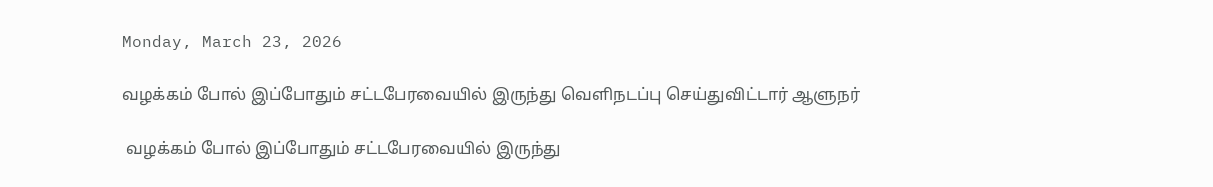Monday, March 23, 2026

வழக்கம் போல் இப்போதும் சட்டபேரவையில் இருந்து வெளிநடப்பு செய்துவிட்டார் ஆளுநர்

 வழக்கம் போல் இப்போதும் சட்டபேரவையில் இருந்து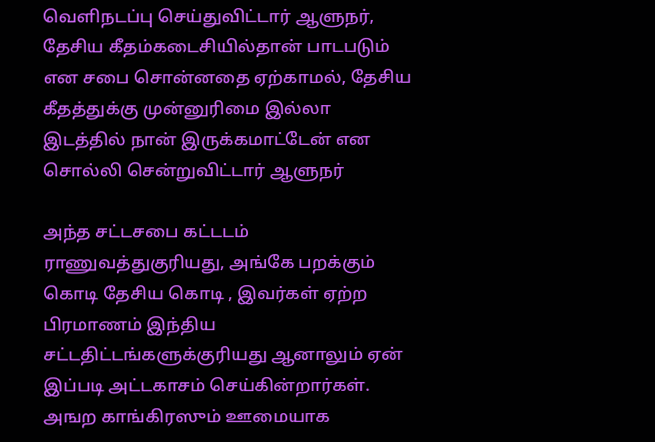வெளிநடப்பு செய்துவிட்டார் ஆளுநர், தேசிய கீதம்கடைசியில்தான் பாடபடும் என சபை சொன்னதை ஏற்காமல், தேசிய கீதத்துக்கு முன்னுரிமை இல்லா இடத்தில் நான் இருக்கமாட்டேன் என சொல்லி சென்றுவிட்டார் ஆளுநர்

அந்த சட்டசபை கட்டடம் ராணுவத்துகுரியது, அங்கே பறக்கும் கொடி தேசிய கொடி , இவர்கள் ஏற்ற பிரமாணம் இந்திய சட்டதிட்டங்களுக்குரியது ஆனாலும் ஏன் இப்படி அட்டகாசம் செய்கின்றார்கள். அஙற காங்கிரஸும் ஊமையாக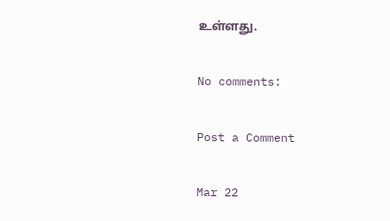உள்ளது.

No comments:

Post a Comment

Mar 22